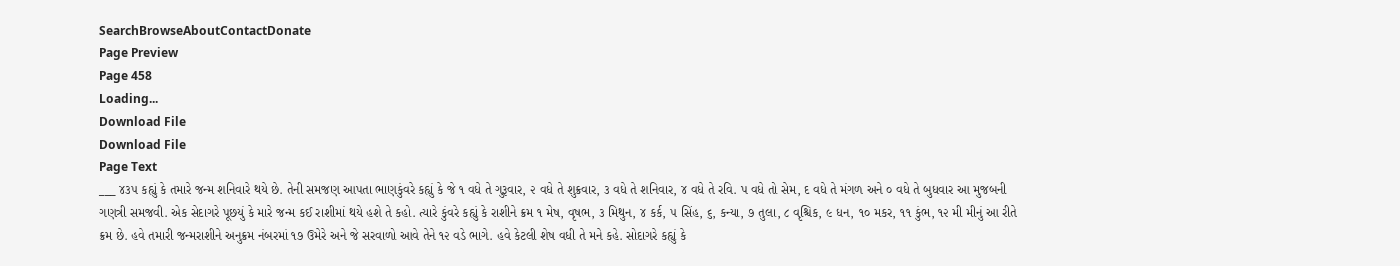SearchBrowseAboutContactDonate
Page Preview
Page 458
Loading...
Download File
Download File
Page Text
___ ૪૩૫ કહ્યું કે તમારે જન્મ શનિવારે થયે છે. તેની સમજણ આપતા ભાણકુંવરે કહ્યું કે જે ૧ વધે તે ગુરૂવાર, ૨ વધે તે શુક્રવાર, ૩ વધે તે શનિવાર, ૪ વધે તે રવિ. પ વધે તો સેમ, દ વધે તે મંગળ અને ૦ વધે તે બુધવાર આ મુજબની ગણત્રી સમજવી. એક સેદાગરે પૂછયું કે મારે જન્મ કઈ રાશીમાં થયે હશે તે કહો. ત્યારે કુંવરે કહ્યું કે રાશીને ક્રમ ૧ મેષ, વૃષભ, ૩ મિથુન, ૪ કર્ક, ૫ સિંહ, ૬, કન્યા, ૭ તુલા, ૮ વૃશ્ચિક, ૯ ધન, ૧૦ મકર, ૧૧ કુંભ, ૧૨ મી મીનું આ રીતે ક્રમ છે. હવે તમારી જન્મરાશીને અનુક્રમ નંબરમાં ૧૭ ઉમેરે અને જે સરવાળો આવે તેને ૧૨ વડે ભાગે. હવે કેટલી શેષ વધી તે મને કહે. સોદાગરે કહ્યું કે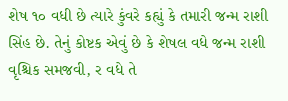શેષ ૧૦ વધી છે ત્યારે કુંવરે કહ્યું કે તમારી જન્મ રાશી સિંહ છે. તેનું કોષ્ટક એવું છે કે શેષલ વધે જન્મ રાશી વૃશ્ચિક સમજવી, ર વધે તે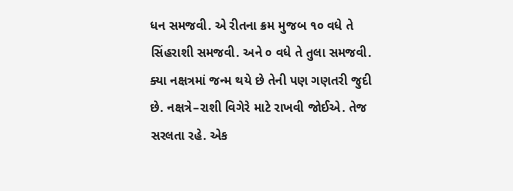ધન સમજવી. એ રીતના ક્રમ મુજબ ૧૦ વધે તે સિંહરાશી સમજવી. અને ૦ વધે તે તુલા સમજવી. ક્યા નક્ષત્રમાં જન્મ થયે છે તેની પણ ગણતરી જુદી છે. નક્ષત્રે–રાશી વિગેરે માટે રાખવી જોઈએ. તેજ સરલતા રહે. એક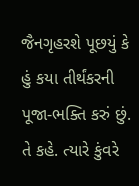જૈનગૃહરશે પૂછયું કે હું કયા તીર્થંકરની પૂજા-ભક્તિ કરું છું. તે કહે. ત્યારે કુંવરે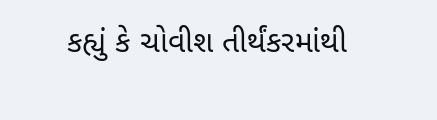કહ્યું કે ચોવીશ તીર્થંકરમાંથી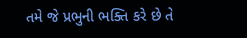તમે જે પ્રભુની ભક્તિ કરે છે તે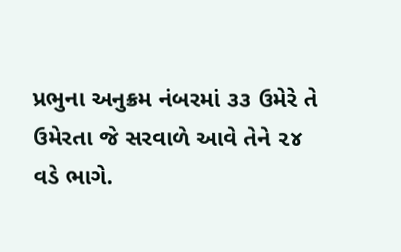પ્રભુના અનુક્રમ નંબરમાં ૩૩ ઉમેરે તે ઉમેરતા જે સરવાળે આવે તેને ૨૪ વડે ભાગે.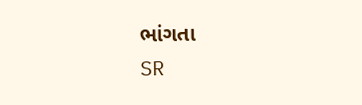ભાંગતા
SR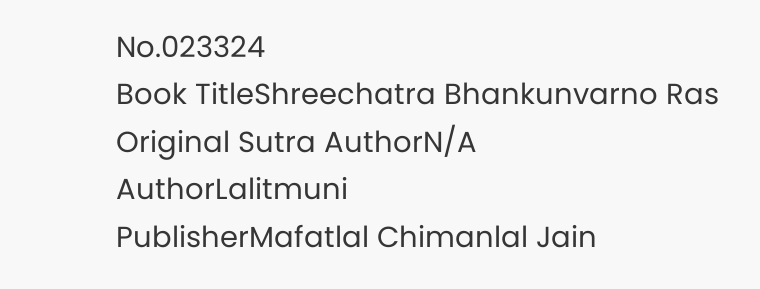No.023324
Book TitleShreechatra Bhankunvarno Ras
Original Sutra AuthorN/A
AuthorLalitmuni
PublisherMafatlal Chimanlal Jain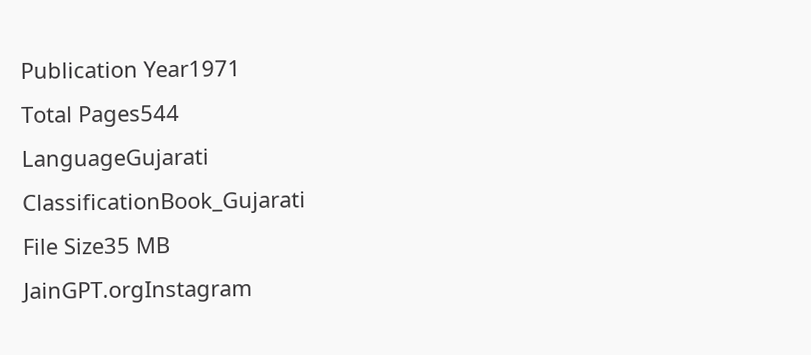Publication Year1971
Total Pages544
LanguageGujarati
ClassificationBook_Gujarati
File Size35 MB
JainGPT.orgInstagram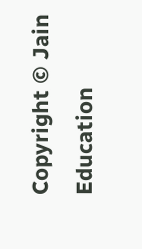Copyright © Jain Education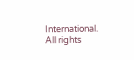International. All rights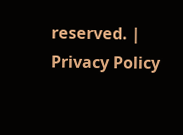reserved. | Privacy Policy